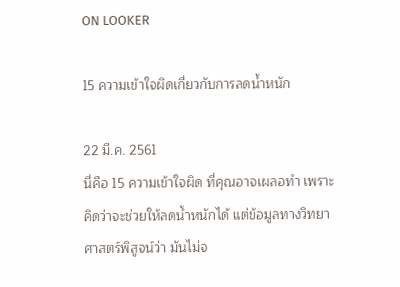ON LOOKER

15 ความเข้าใจผิดเกี่ยวกับการลดน้ำหนัก

22 มี.ค. 2561
นี่คือ 15 ความเข้าใจผิด ที่คุณอาจเผลอทำ เพราะคิดว่าจะช่วยให้ลดน้ำหนักได้ แต่ข้อมูลทางวิทยาศาสตร์พิสูจน์ว่า มันไม่จ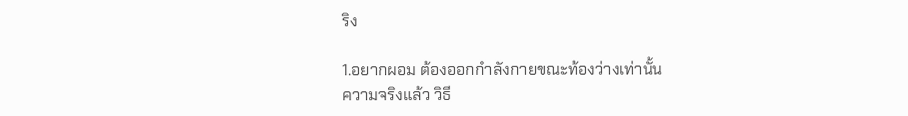ริง

1.อยากผอม ต้องออกกำลังกายขณะท้องว่างเท่านั้น
ความจริงแล้ว วิธี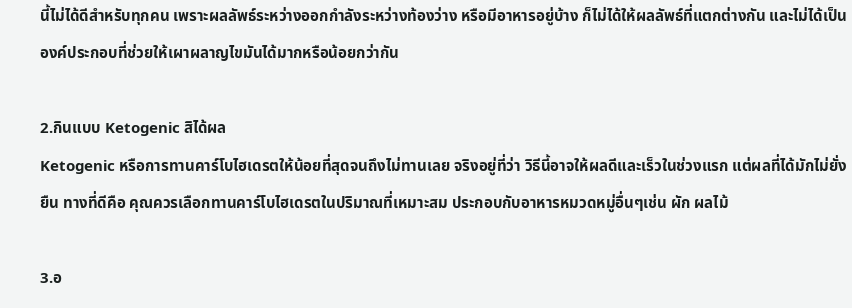นี้ไม่ได้ดีสำหรับทุกคน เพราะผลลัพธ์ระหว่างออกกำลังระหว่างท้องว่าง หรือมีอาหารอยู่บ้าง ก็ไม่ได้ให้ผลลัพธ์ที่แตกต่างกัน และไม่ได้เป็นองค์ประกอบที่ช่วยให้เผาผลาญไขมันได้มากหรือน้อยกว่ากัน

2.กินแบบ Ketogenic สิได้ผล
Ketogenic หรือการทานคาร์โบไฮเดรตให้น้อยที่สุดจนถึงไม่ทานเลย จริงอยู่ที่ว่า วิธีนี้อาจให้ผลดีและเร็วในช่วงแรก แต่ผลที่ได้มักไม่ยั่งยืน ทางที่ดีคือ คุณควรเลือกทานคาร์โบไฮเดรตในปริมาณที่เหมาะสม ประกอบกับอาหารหมวดหมู่อื่นๆเช่น ผัก ผลไม้

3.อ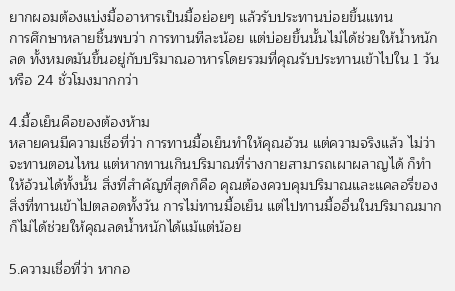ยากผอมต้องแบ่งมื้ออาหารเป็นมื้อย่อยๆ แล้วรับประทานบ่อยขึ้นแทน
การศึกษาหลายชิ้นพบว่า การทานทีละน้อย แต่บ่อยขึ้นนั้นไม่ได้ช่วยให้น้ำหนักลด ทั้งหมดมันขึ้นอยู่กับปริมาณอาหารโดยรวมที่คุณรับประทานเข้าไปใน 1 วัน หรือ 24 ชั่วโมงมากกว่า

4.มื้อเย็นคือของต้องห้าม
หลายคนมีความเชื่อที่ว่า การทานมื้อเย็นทำให้คุณอ้วน แต่ความจริงแล้ว ไม่ว่าจะทานตอนไหน แต่หากทานเกินปริมาณที่ร่างกายสามารถเผาผลาญได้ ก็ทำให้อ้วนได้ทั้งนั้น สิ่งที่สำคัญที่สุดก็คือ คุณต้องควบคุมปริมาณและแคลอรี่ของสิ่งที่ทานเข้าไปตลอดทั้งวัน การไม่ทานมื้อเย็น แต่ไปทานมื้ออื่นในปริมาณมาก ก็ไม่ได้ช่วยให้คุณลดน้ำหนักได้แม้แต่น้อย

5.ความเชื่อที่ว่า หากอ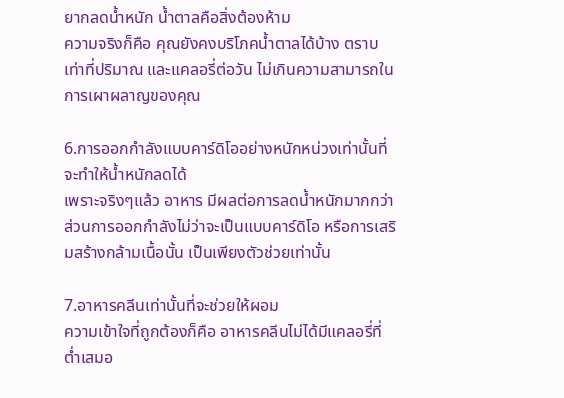ยากลดน้ำหนัก น้ำตาลคือสิ่งต้องห้าม
ความจริงก็คือ คุณยังคงบริโภคน้ำตาลได้บ้าง ตราบเท่าที่ปริมาณ และแคลอรี่ต่อวัน ไม่เกินความสามารถในการเผาผลาญของคุณ

6.การออกกำลังแบบคาร์ดิโออย่างหนักหน่วงเท่านั้นที่จะทำให้น้ำหนักลดได้
เพราะจริงๆแล้ว อาหาร มีผลต่อการลดน้ำหนักมากกว่า ส่วนการออกกำลังไม่ว่าจะเป็นแบบคาร์ดิโอ หรือการเสริมสร้างกล้ามเนื้อนั้น เป็นเพียงตัวช่วยเท่านั้น

7.อาหารคลีนเท่านั้นที่จะช่วยให้ผอม
ความเข้าใจที่ถูกต้องก็คือ อาหารคลีนไม่ได้มีแคลอรี่ที่ต่ำเสมอ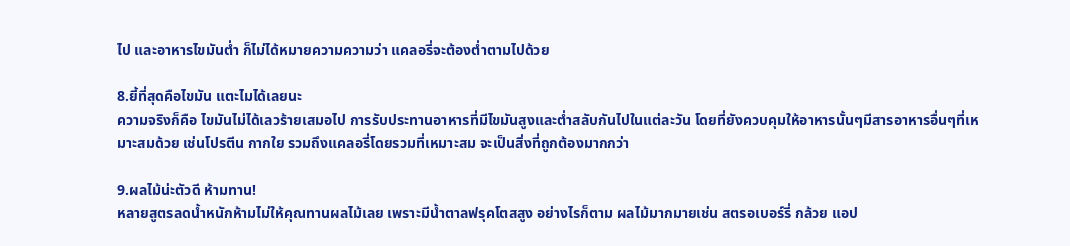ไป และอาหารไขมันต่ำ ก็ไม่ได้หมายความความว่า แคลอรี่จะต้องต่ำตามไปด้วย

8.ยี้ที่สุดคือไขมัน แตะไมได้เลยนะ
ความจริงก็คือ ไขมันไม่ได้เลวร้ายเสมอไป การรับประทานอาหารที่มีไขมันสูงและต่ำสลับกันไปในแต่ละวัน โดยที่ยังควบคุมให้อาหารนั้นๆมีสารอาหารอื่นๆที่เหมาะสมด้วย เช่นโปรตีน กากใย รวมถึงแคลอรี่โดยรวมที่เหมาะสม จะเป็นสิ่งที่ถูกต้องมากกว่า

9.ผลไม้น่ะตัวดี ห้ามทาน!
หลายสูตรลดน้ำหนักห้ามไม่ให้คุณทานผลไม้เลย เพราะมีน้ำตาลฟรุคโตสสูง อย่างไรก็ตาม ผลไม้มากมายเช่น สตรอเบอร์รี่ กล้วย แอป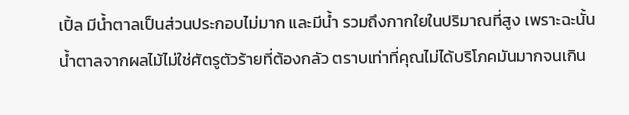เปิ้ล มีน้ำตาลเป็นส่วนประกอบไม่มาก และมีน้ำ รวมถึงกากใยในปริมาณที่สูง เพราะฉะนั้น น้ำตาลจากผลไม้ไม่ใช่ศัตรูตัวร้ายที่ต้องกลัว ตราบเท่าที่คุณไม่ได้บริโภคมันมากจนเกิน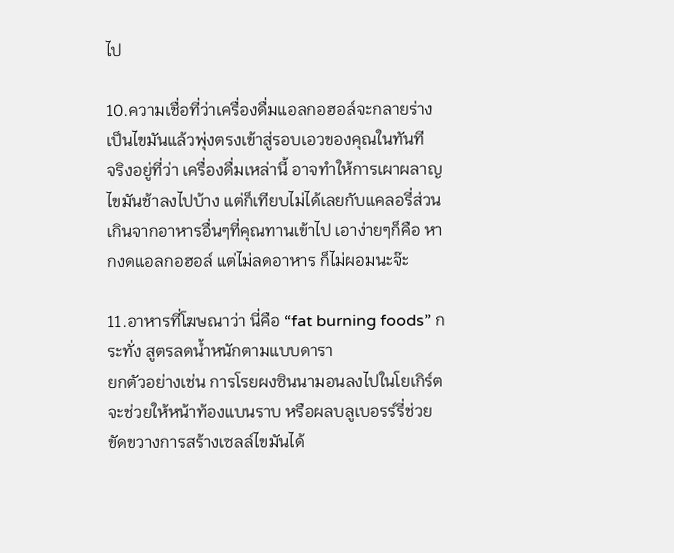ไป

10.ความเชื่อที่ว่าเครื่องดื่มแอลกอฮอล์จะกลายร่างเป็นไขมันแล้วพุ่งตรงเข้าสู่รอบเอวของคุณในทันที
จริงอยู่ที่ว่า เครื่องดื่มเหล่านี้ อาจทำให้การเผาผลาญไขมันช้าลงไปบ้าง แต่ก็เทียบไม่ได้เลยกับแคลอรี่ส่วนเกินจากอาหารอื่นๆที่คุณทานเข้าไป เอาง่ายๆก็คือ หากงดแอลกอฮอล์ แต่ไม่ลดอาหาร ก็ไม่ผอมนะจ๊ะ

11.อาหารที่โฆษณาว่า นี่คือ “fat burning foods” กระทั่ง สูตรลดน้ำหนักตามแบบดารา
ยกตัวอย่างเช่น การโรยผงซินนามอนลงไปในโยเกิร์ตจะช่วยให้หน้าท้องแบนราบ หรือผลบลูเบอรร์รี่ช่วยขัดขวางการสร้างเซลล์ไขมันได้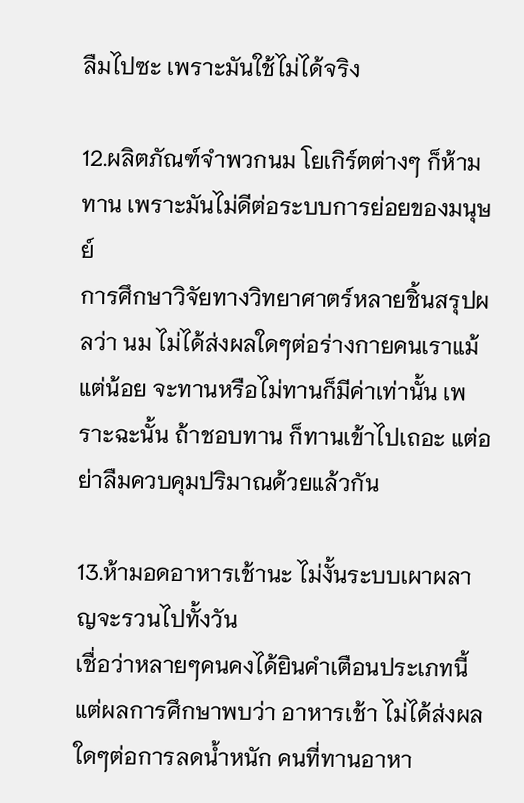ลืมไปซะ เพราะมันใช้ไม่ได้จริง

12.ผลิตภัณฑ์จำพวกนม โยเกิร์ตต่างๆ ก็ห้ามทาน เพราะมันไม่ดีต่อระบบการย่อยของมนุษย์
การศึกษาวิจัยทางวิทยาศาตร์หลายชิ้นสรุปผลว่า นม ไม่ได้ส่งผลใดๆต่อร่างกายคนเราแม้แต่น้อย จะทานหรือไม่ทานก็มีค่าเท่านั้น เพราะฉะนั้น ถ้าชอบทาน ก็ทานเข้าไปเถอะ แต่อย่าลืมควบคุมปริมาณด้วยแล้วกัน

13.ห้ามอดอาหารเช้านะ ไม่งั้นระบบเผาผลาญจะรวนไปทั้งวัน
เชื่อว่าหลายๆคนคงได้ยินคำเตือนประเภทนี้ แต่ผลการศึกษาพบว่า อาหารเช้า ไม่ได้ส่งผลใดๆต่อการลดน้ำหนัก คนที่ทานอาหา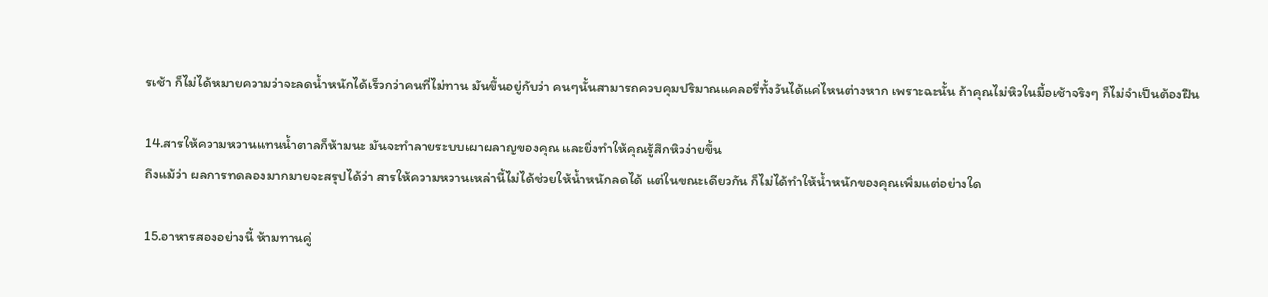รเช้า ก็ไม่ได้หมายความว่าจะลดน้ำหนักได้เร็วกว่าคนที่ไม่ทาน มันขึ้นอยู่กับว่า คนๆนั้นสามารถควบคุมปริมาณแคลอรี่ทั้งวันได้แค่ไหนต่างหาก เพราะฉะนั้น ถ้าคุณไม่หิวในมื้อเช้าจริงๆ ก็ไม่จำเป็นต้องฝืน

14.สารให้ความหวานแทนน้ำตาลก็ห้ามนะ มันจะทำลายระบบเผาผลาญของคุณ และยิ่งทำให้คุณรู้สึกหิวง่ายขึ้น
ถึงแม้ว่า ผลการทดลองมากมายจะสรุปได้ว่า สารให้ความหวานเหล่านี้ไม่ได้ช่วยให้น้ำหนักลดได้ แต่ในขณะเดียวกัน ก็ไม่ได้ทำให้น้ำหนักของคุณเพิ่มแต่อย่างใด

15.อาหารสองอย่างนี้ ห้ามทานคู่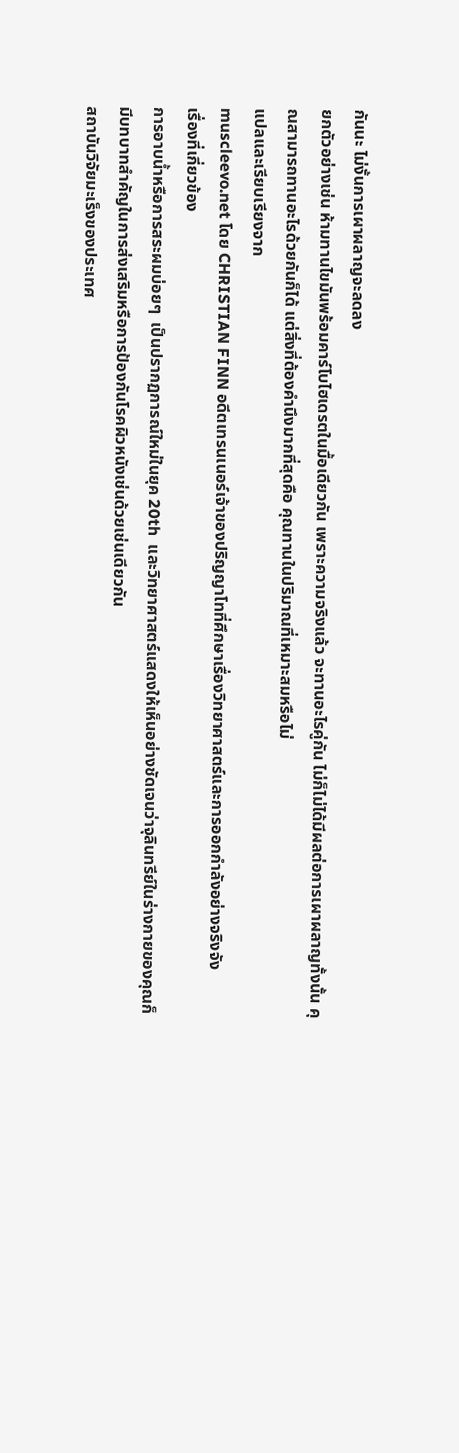กันนะ ไม่งั้นการเผาผลาญจะลดลง
ยกตัวอย่างเช่น ห้ามทานไขมันพร้อมคาร์โบไฮเดรตในมื้อเดียวกัน เพราะความจริงแล้ว จะทานอะไรคู่กัน ไม่ก็ไม่ได้มีผลต่อการเผาผลาญทั้งนั้น คุณสามารถทานอะไรด้วยกันก็ได้ แต่สิ่งที่ต้องคำนึงมากที่สุดคือ คุณทานในปริมาณที่เหมาะสมหรือไม่
แปลและเรียบเรียงจาก
muscleevo.net โดย CHRISTIAN FINN อดีตเทรนเนอร์เจ้าของปริญญาโทที่ศึกษาเรื่องวิทยาศาสตร์และการออกกำลังอย่างจริงจัง
เรื่องที่เกี่ยวข้อง
การอาบน้ำหรือการสระผมบ่อยๆ  เป็นปรากฏการณ์ใหม่ในยุค 20th  และวิทยาศาสตร์แสดงให้เห็นอย่างชัดเจนว่าจุลินทรีย์ในร่างกายของคุณก็มีบทบาทสำคัญในการส่งเสริมหรือการป้องกันโรคผิวหนังเช่นด้วยเช่นเดียวกัน
สถาบันวิจัยมะเร็งของประเทศ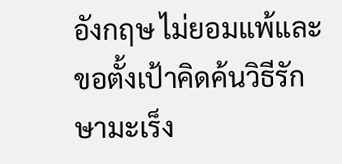อังกฤษ ไม่ยอมแพ้และขอตั้งเป้าคิดค้นวิธีรักษามะเร็ง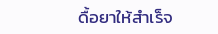ดื้อยาให้สำเร็จ